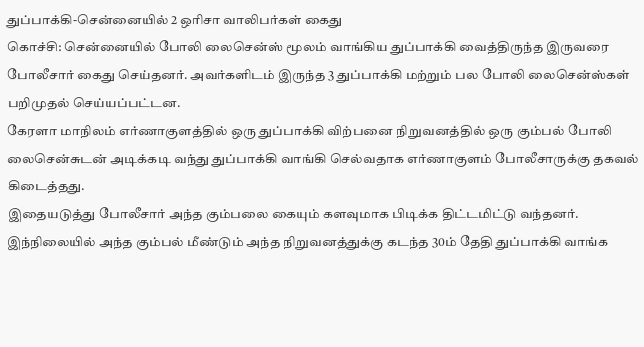துப்பாக்கி-சென்னையில் 2 ஒரிசா வாலிபர்கள் கைது
கொச்சி: சென்னையில் போலி லைசென்ஸ் மூலம் வாங்கிய துப்பாக்கி வைத்திருந்த இருவரை போலீசார் கைது செய்தனர். அவர்களிடம் இருந்த 3 துப்பாக்கி மற்றும் பல போலி லைசென்ஸ்கள் பறிமுதல் செய்யப்பட்டன.
கேரளா மாநிலம் எர்ணாகுளத்தில் ஒரு துப்பாக்கி விற்பனை நிறுவனத்தில் ஒரு கும்பல் போலி லைசென்சுடன் அடிக்கடி வந்து துப்பாக்கி வாங்கி செல்வதாக எர்ணாகுளம் போலீசாருக்கு தகவல் கிடைத்தது.
இதையடுத்து போலீசார் அந்த கும்பலை கையும் களவுமாக பிடிக்க திட்டமிட்டு வந்தனர். இந்நிலையில் அந்த கும்பல் மீண்டும் அந்த நிறுவனத்துக்கு கடந்த 30ம் தேதி துப்பாக்கி வாங்க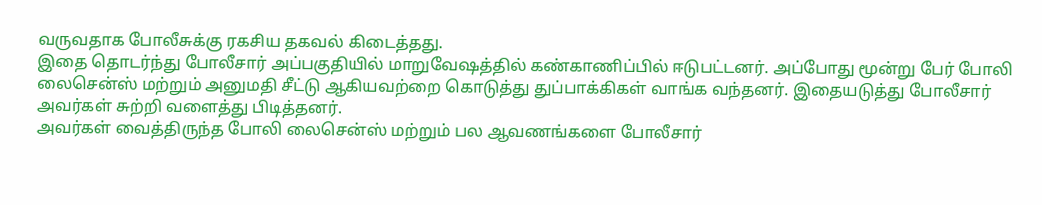வருவதாக போலீசுக்கு ரகசிய தகவல் கிடைத்தது.
இதை தொடர்ந்து போலீசார் அப்பகுதியில் மாறுவேஷத்தில் கண்காணிப்பில் ஈடுபட்டனர். அப்போது மூன்று பேர் போலி லைசென்ஸ் மற்றும் அனுமதி சீட்டு ஆகியவற்றை கொடுத்து துப்பாக்கிகள் வாங்க வந்தனர். இதையடுத்து போலீசார் அவர்கள் சுற்றி வளைத்து பிடித்தனர்.
அவர்கள் வைத்திருந்த போலி லைசென்ஸ் மற்றும் பல ஆவணங்களை போலீசார்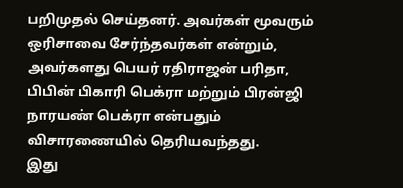பறிமுதல் செய்தனர். அவர்கள் மூவரும் ஒரிசாவை சேர்ந்தவர்கள் என்றும், அவர்களது பெயர் ரதிராஜன் பரிதா, பிபின் பிகாரி பெக்ரா மற்றும் பிரன்ஜி நாரயண் பெக்ரா என்பதும் விசாரணையில் தெரியவந்தது.
இது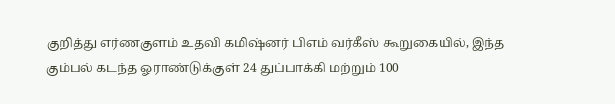குறித்து எர்ணகுளம் உதவி கமிஷ்னர் பிஎம் வர்கீஸ் கூறுகையில், இந்த கும்பல் கடந்த ஓராண்டுக்குள் 24 துப்பாக்கி மற்றும் 100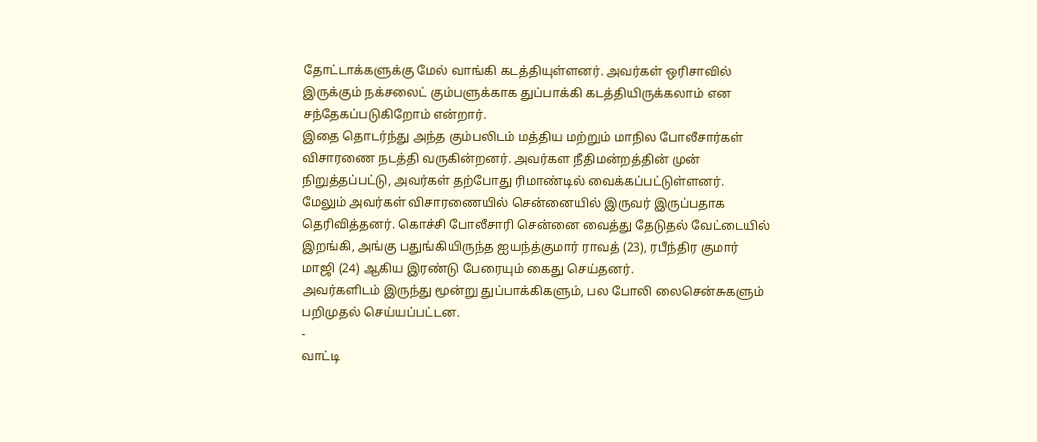தோட்டாக்களுக்கு மேல் வாங்கி கடத்தியுள்ளனர். அவர்கள் ஒரிசாவில் இருக்கும் நக்சலைட் கும்பளுக்காக துப்பாக்கி கடத்தியிருக்கலாம் என சந்தேகப்படுகிறோம் என்றார்.
இதை தொடர்ந்து அந்த கும்பலிடம் மத்திய மற்றும் மாநில போலீசார்கள் விசாரணை நடத்தி வருகின்றனர். அவர்கள நீதிமன்றத்தின் முன் நிறுத்தப்பட்டு, அவர்கள் தற்போது ரிமாண்டில் வைக்கப்பட்டுள்ளனர்.
மேலும் அவர்கள் விசாரணையில் சென்னையில் இருவர் இருப்பதாக தெரிவித்தனர். கொச்சி போலீசாரி சென்னை வைத்து தேடுதல் வேட்டையில் இறங்கி, அங்கு பதுங்கியிருந்த ஐயந்த்குமார் ராவத் (23), ரபீந்திர குமார் மாஜி (24) ஆகிய இரண்டு பேரையும் கைது செய்தனர்.
அவர்களிடம் இருந்து மூன்று துப்பாக்கிகளும், பல போலி லைசென்சுகளும் பறிமுதல் செய்யப்பட்டன.
-
வாட்டி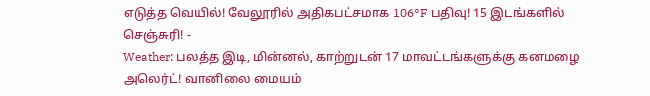எடுத்த வெயில்! வேலூரில் அதிகபட்சமாக 106°F பதிவு! 15 இடங்களில் செஞ்சுரி! -
Weather: பலத்த இடி, மின்னல், காற்றுடன் 17 மாவட்டங்களுக்கு கனமழை அலெர்ட்! வானிலை மையம்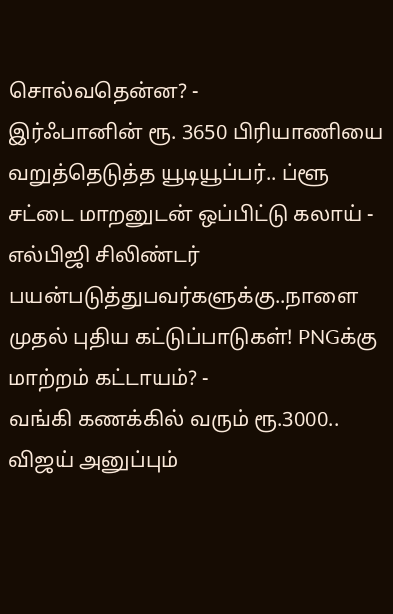சொல்வதென்ன? -
இர்ஃபானின் ரூ. 3650 பிரியாணியை வறுத்தெடுத்த யூடியூப்பர்.. ப்ளூ சட்டை மாறனுடன் ஒப்பிட்டு கலாய் -
எல்பிஜி சிலிண்டர் பயன்படுத்துபவர்களுக்கு..நாளை முதல் புதிய கட்டுப்பாடுகள்! PNGக்கு மாற்றம் கட்டாயம்? -
வங்கி கணக்கில் வரும் ரூ.3000.. விஜய் அனுப்பும்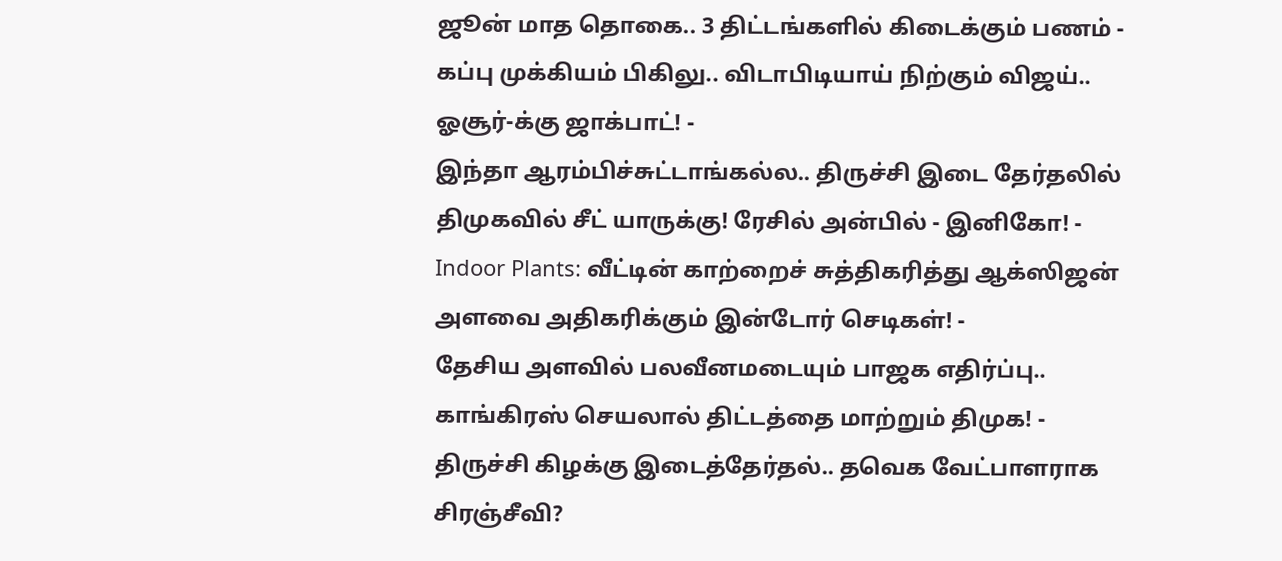ஜூன் மாத தொகை.. 3 திட்டங்களில் கிடைக்கும் பணம் -
கப்பு முக்கியம் பிகிலு.. விடாபிடியாய் நிற்கும் விஜய்.. ஓசூர்-க்கு ஜாக்பாட்! -
இந்தா ஆரம்பிச்சுட்டாங்கல்ல.. திருச்சி இடை தேர்தலில் திமுகவில் சீட் யாருக்கு! ரேசில் அன்பில் - இனிகோ! -
Indoor Plants: வீட்டின் காற்றைச் சுத்திகரித்து ஆக்ஸிஜன் அளவை அதிகரிக்கும் இன்டோர் செடிகள்! -
தேசிய அளவில் பலவீனமடையும் பாஜக எதிர்ப்பு.. காங்கிரஸ் செயலால் திட்டத்தை மாற்றும் திமுக! -
திருச்சி கிழக்கு இடைத்தேர்தல்.. தவெக வேட்பாளராக சிரஞ்சீவி?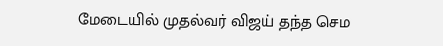மேடையில் முதல்வர் விஜய் தந்த செம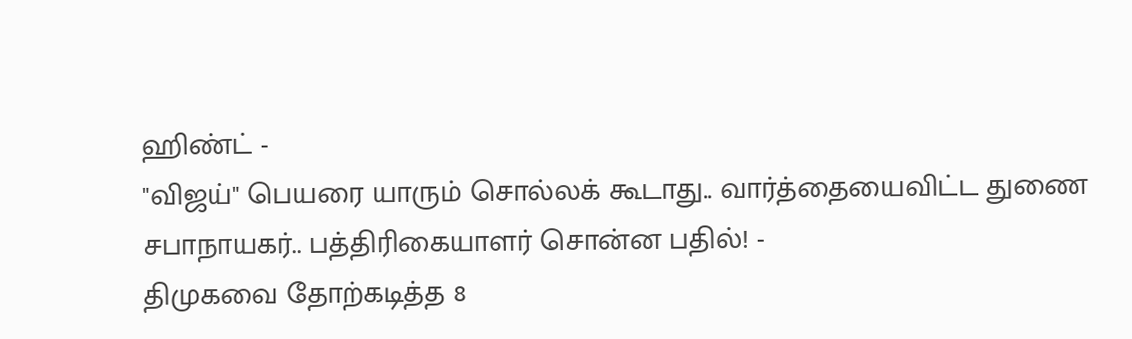ஹிண்ட் -
"விஜய்" பெயரை யாரும் சொல்லக் கூடாது.. வார்த்தையைவிட்ட துணை சபாநாயகர்.. பத்திரிகையாளர் சொன்ன பதில்! -
திமுகவை தோற்கடித்த 8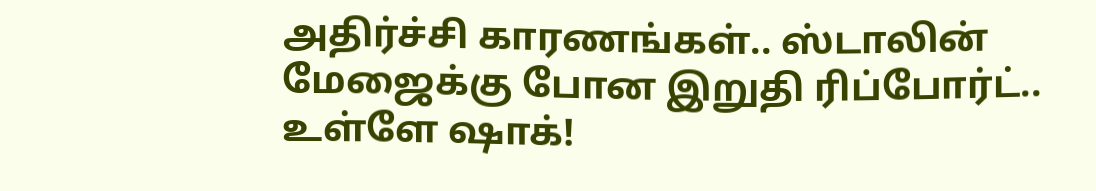அதிர்ச்சி காரணங்கள்.. ஸ்டாலின் மேஜைக்கு போன இறுதி ரிப்போர்ட்.. உள்ளே ஷாக்!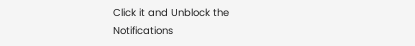Click it and Unblock the Notifications